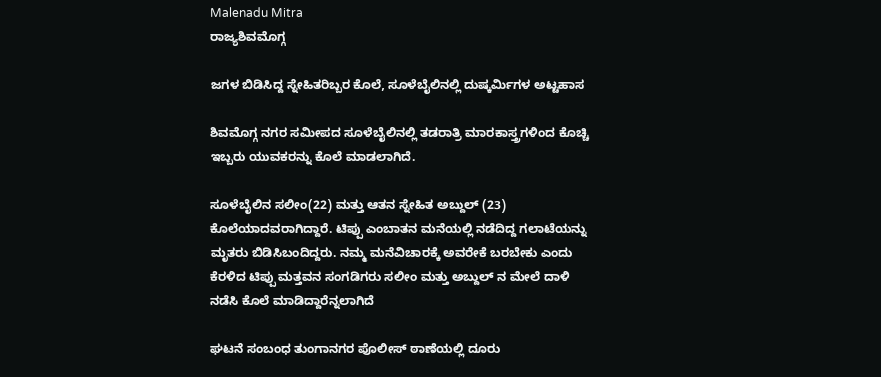Malenadu Mitra
ರಾಜ್ಯಶಿವಮೊಗ್ಗ

ಜಗಳ ಬಿಡಿಸಿದ್ದ ಸ್ನೇಹಿತರಿಬ್ಬರ ಕೊಲೆ, ಸೂಳೆಬೈಲಿನಲ್ಲಿ ದುಷ್ಕರ್ಮಿಗಳ ಅಟ್ಟಹಾಸ

ಶಿವಮೊಗ್ಗ ನಗರ ಸಮೀಪದ ಸೂಳೆಬೈಲಿನಲ್ಲಿ ತಡರಾತ್ರಿ ಮಾರಕಾಸ್ತ್ರಗಳಿಂದ ಕೊಚ್ಚಿ ಇಬ್ಬರು ಯುವಕರನ್ನು ಕೊಲೆ ಮಾಡಲಾಗಿದೆ.

ಸೂಳೆಬೈಲಿನ ಸಲೀಂ(22) ಮತ್ತು ಆತನ ಸ್ನೇಹಿತ ಅಬ್ದುಲ್ (23) ಕೊಲೆಯಾದವರಾಗಿದ್ದಾರೆ. ಟಿಪ್ಪು ಎಂಬಾತನ ಮನೆಯಲ್ಲಿ ನಡೆದಿದ್ದ ಗಲಾಟೆಯನ್ನು ಮೃತರು ಬಿಡಿಸಿಬಂದಿದ್ದರು. ನಮ್ಮ ಮನೆವಿಚಾರಕ್ಕೆ ಅವರೇಕೆ ಬರಬೇಕು ಎಂದು ಕೆರಳಿದ ಟಿಪ್ಪು ಮತ್ತವನ ಸಂಗಡಿಗರು ಸಲೀಂ ಮತ್ತು ಅಬ್ದುಲ್ ನ ಮೇಲೆ ದಾಳಿ ನಡೆಸಿ ಕೊಲೆ ಮಾಡಿದ್ದಾರೆನ್ನಲಾಗಿದೆ

ಘಟನೆ ಸಂಬಂಧ ತುಂಗಾನಗರ ಪೊಲೀಸ್ ಠಾಣೆಯಲ್ಲಿ ದೂರು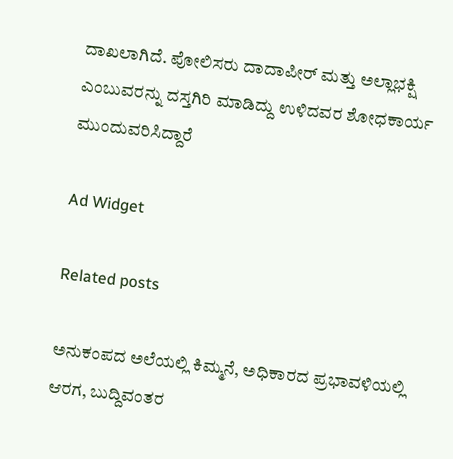ದಾಖಲಾಗಿದೆ. ಪೋಲಿಸರು ದಾದಾಪೀರ್ ಮತ್ತು ಅಲ್ಲಾಭಕ್ಷಿ ಎಂಬುವರನ್ನು ದಸ್ತಗಿರಿ ಮಾಡಿದ್ದು ಉಳಿದವರ ಶೋಧಕಾರ್ಯ ಮುಂದುವರಿಸಿದ್ದಾರೆ

Ad Widget

Related posts

ಅನುಕಂಪದ ಅಲೆಯಲ್ಲಿ ಕಿಮ್ಮನೆ, ಅಧಿಕಾರದ ಪ್ರಭಾವಳಿಯಲ್ಲಿ ಆರಗ, ಬುದ್ದಿವಂತರ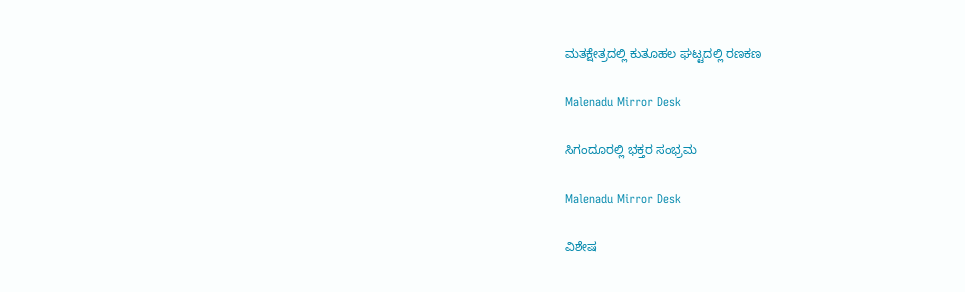ಮತಕ್ಷೇತ್ರದಲ್ಲಿ ಕುತೂಹಲ ಘಟ್ಟದಲ್ಲಿ ರಣಕಣ

Malenadu Mirror Desk

ಸಿಗಂದೂರಲ್ಲಿ ಭಕ್ತರ ಸಂಭ್ರಮ

Malenadu Mirror Desk

ವಿಶೇಷ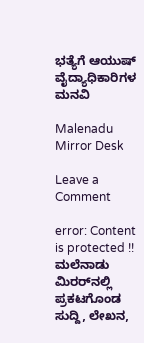ಭತ್ಯೆಗೆ ಆಯುಷ್ ವೈದ್ಯಾಧಿಕಾರಿಗಳ ಮನವಿ

Malenadu Mirror Desk

Leave a Comment

error: Content is protected !! ಮಲೆನಾಡು ಮಿರರ್‌ನಲ್ಲಿ ಪ್ರಕಟಗೊಂಡ ಸುದ್ದಿ, ಲೇಖನ,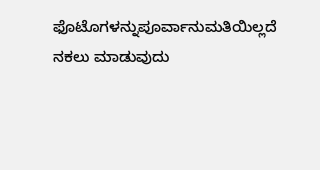ಫೊಟೊಗಳನ್ನುಪೂರ್ವಾನುಮತಿಯಿಲ್ಲದೆ ನಕಲು ಮಾಡುವುದು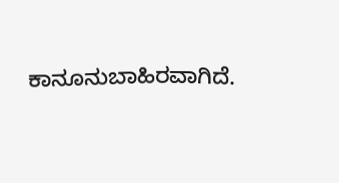ಕಾನೂನುಬಾಹಿರವಾಗಿದೆ.